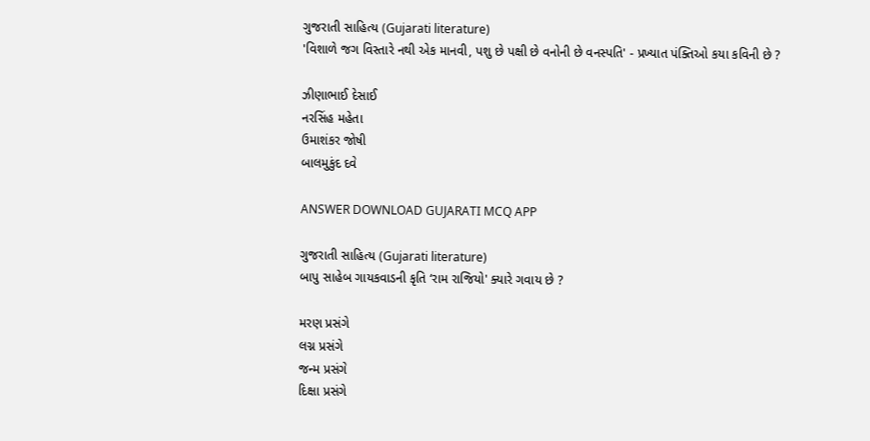ગુજરાતી સાહિત્ય (Gujarati literature)
'વિશાળે જગ વિસ્તારે નથી એક માનવી, પશુ છે પક્ષી છે વનોની છે વનસ્પતિ' - પ્રખ્યાત પંક્તિઓ કયા કવિની છે ?

ઝીણાભાઈ દેસાઈ
નરસિંહ મહેતા
ઉમાશંકર જોષી
બાલમુકુંદ દવે

ANSWER DOWNLOAD GUJARATI MCQ APP

ગુજરાતી સાહિત્ય (Gujarati literature)
બાપુ સાહેબ ગાયકવાડની કૃતિ ‘રામ રાજિયો' ક્યારે ગવાય છે ?

મરણ પ્રસંગે
લગ્ન પ્રસંગે
જન્મ પ્રસંગે
દિક્ષા પ્રસંગે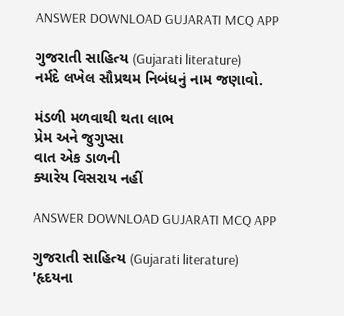ANSWER DOWNLOAD GUJARATI MCQ APP

ગુજરાતી સાહિત્ય (Gujarati literature)
નર્મદે લખેલ સૌપ્રથમ નિબંધનું નામ જણાવો.

મંડળી મળવાથી થતા લાભ
પ્રેમ અને જુગુપ્સા
વાત એક ડાળની
ક્યારેય વિસરાય નહીં

ANSWER DOWNLOAD GUJARATI MCQ APP

ગુજરાતી સાહિત્ય (Gujarati literature)
'હૃદયના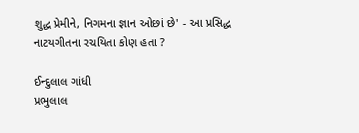શુદ્ધ પ્રેમીને, નિગમના જ્ઞાન ઓછાં છે' - આ પ્રસિદ્ધ નાટયગીતના રચયિતા કોણ હતા ?

ઈન્દુલાલ ગાંધી
પ્રભુલાલ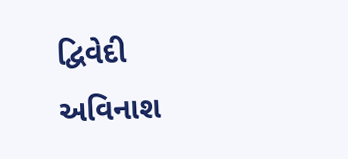દ્વિવેદી
અવિનાશ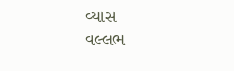વ્યાસ
વલ્લભ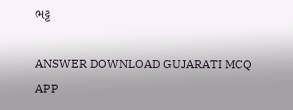ભટ્ટ

ANSWER DOWNLOAD GUJARATI MCQ APP